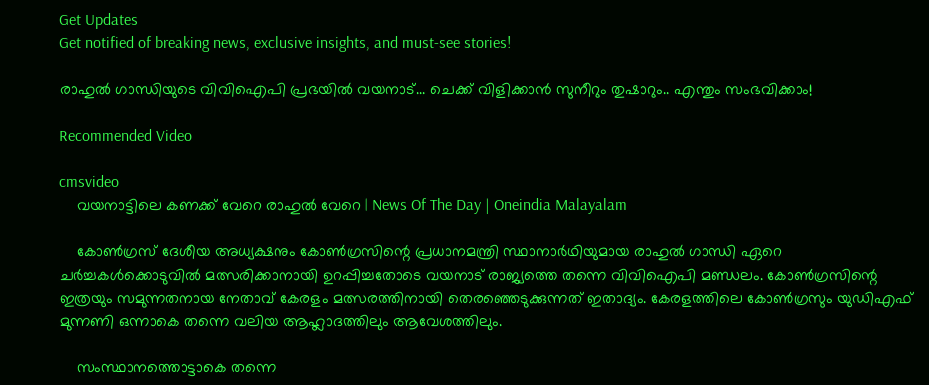Get Updates
Get notified of breaking news, exclusive insights, and must-see stories!

രാഹുല്‍ ഗാന്ധിയുടെ വിവിഐപി പ്രഭയില്‍ വയനാട്... ചെക്ക് വിളിക്കാൻ സുനീറും തുഷാറും.. എന്തും സംഭവിക്കാം!

Recommended Video

cmsvideo
    വയനാട്ടിലെ കണക്ക് വേറെ രാഹുൽ വേറെ | News Of The Day | Oneindia Malayalam

    കോണ്‍ഗ്രസ് ദേശീയ അധ്യക്ഷനും കോണ്‍ഗ്രസിന്റെ പ്രധാനമന്ത്രി സ്ഥാനാര്‍ഥിയുമായ രാഹുല്‍ ഗാന്ധി ഏറെ ചര്‍ച്ചകള്‍ക്കൊടുവില്‍ മത്സരിക്കാനായി ഉറപ്പിച്ചതോടെ വയനാട് രാജ്യത്തെ തന്നെ വിവിഐപി മണ്ഡലം. കോണ്‍ഗ്രസിന്റെ ഇത്രയും സമുന്നതനായ നേതാവ് കേരളം മത്സരത്തിനായി തെരഞ്ഞെടുക്കുന്നത് ഇതാദ്യം. കേരളത്തിലെ കോണ്‍ഗ്രസും യുഡിഎഫ് മുന്നണി ഒന്നാകെ തന്നെ വലിയ ആഹ്ലാദത്തിലും ആവേശത്തിലും.

    സംസ്ഥാനത്തൊട്ടാകെ തന്നെ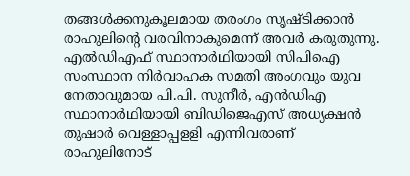തങ്ങള്‍ക്കനുകൂലമായ തരംഗം സൃഷ്ടിക്കാന്‍ രാഹുലിന്റെ വരവിനാകുമെന്ന് അവര്‍ കരുതുന്നു. എല്‍ഡിഎഫ് സ്ഥാനാര്‍ഥിയായി സിപിഐ സംസ്ഥാന നിര്‍വാഹക സമതി അംഗവും യുവ നേതാവുമായ പി.പി. സുനീര്‍, എന്‍ഡിഎ സ്ഥാനാര്‍ഥിയായി ബിഡിജെഎസ് അധ്യക്ഷന്‍ തുഷാര്‍ വെള്ളാപ്പളളി എന്നിവരാണ് രാഹുലിനോട്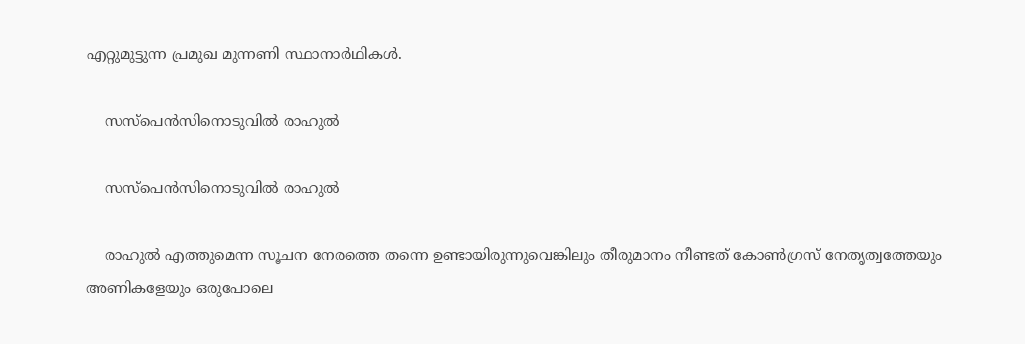എറ്റുമുട്ടുന്ന പ്രമുഖ മുന്നണി സ്ഥാനാര്‍ഥികള്‍.

    സസ്പെൻസിനൊടുവിൽ രാഹുൽ

    സസ്പെൻസിനൊടുവിൽ രാഹുൽ

    രാഹുല്‍ എത്തുമെന്ന സൂചന നേരത്തെ തന്നെ ഉണ്ടായിരുന്നുവെങ്കിലും തീരുമാനം നീണ്ടത് കോണ്‍ഗ്രസ് നേതൃത്വത്തേയും അണികളേയും ഒരുപോലെ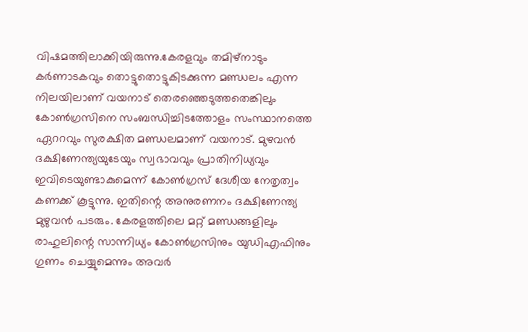വിഷമത്തിലാക്കിയിരുന്നു.കേരളവും തമിഴ്‌നാടും കര്‍ണാടകവും തൊട്ടുതൊട്ടുകിടക്കുന്ന മണ്ഡലം എന്ന നിലയിലാണ് വയനാട് തെരഞ്ഞെടുത്തതെങ്കിലും കോണ്‍ഗ്രസിനെ സംബന്ധിച്ചിടത്തോളം സംസ്ഥാനത്തെ ഏററവും സുരക്ഷിത മണ്ഡലമാണ് വയനാട്. മുഴവന്‍ ദക്ഷിണേന്ത്യയുടേയും സ്വഭാവവും പ്രാതിനിധ്യവും ഇവിടെയുണ്ടാകുമെന്ന് കോണ്‍ഗ്രസ് ദേശീയ നേതൃത്വം കണക്ക് കൂട്ടുന്നു. ഇതിന്റെ അനുരണനം ദക്ഷിണേന്ത്യ മുഴുവന്‍ പടരും. കേരളത്തിലെ മറ്റ് മണ്ഡങ്ങളിലും രാഹുലിന്റെ സാന്നിധ്യം കോണ്‍ഗ്രസിനും യുഡിഎഫിനും ഗുണം ചെയ്യുമെന്നും അവര്‍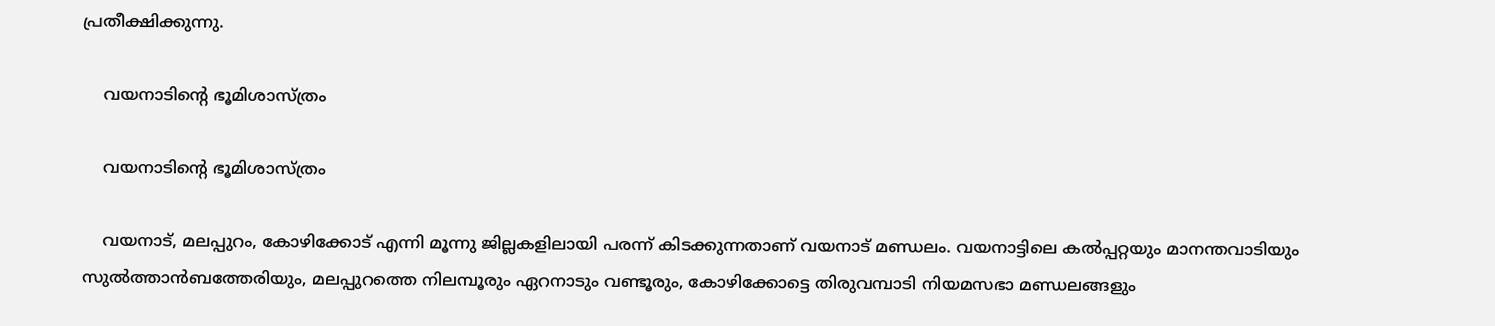പ്രതീക്ഷിക്കുന്നു.

    വയനാടിന്റെ ഭൂമിശാസ്ത്രം

    വയനാടിന്റെ ഭൂമിശാസ്ത്രം

    വയനാട്, മലപ്പുറം, കോഴിക്കോട് എന്നി മൂന്നു ജില്ലകളിലായി പരന്ന് കിടക്കുന്നതാണ് വയനാട് മണ്ഡലം. വയനാട്ടിലെ കല്‍പ്പറ്റയും മാനന്തവാടിയും സുല്‍ത്താന്‍ബത്തേരിയും, മലപ്പുറത്തെ നിലമ്പൂരും ഏറനാടും വണ്ടൂരും, കോഴിക്കോട്ടെ തിരുവമ്പാടി നിയമസഭാ മണ്ഡലങ്ങളും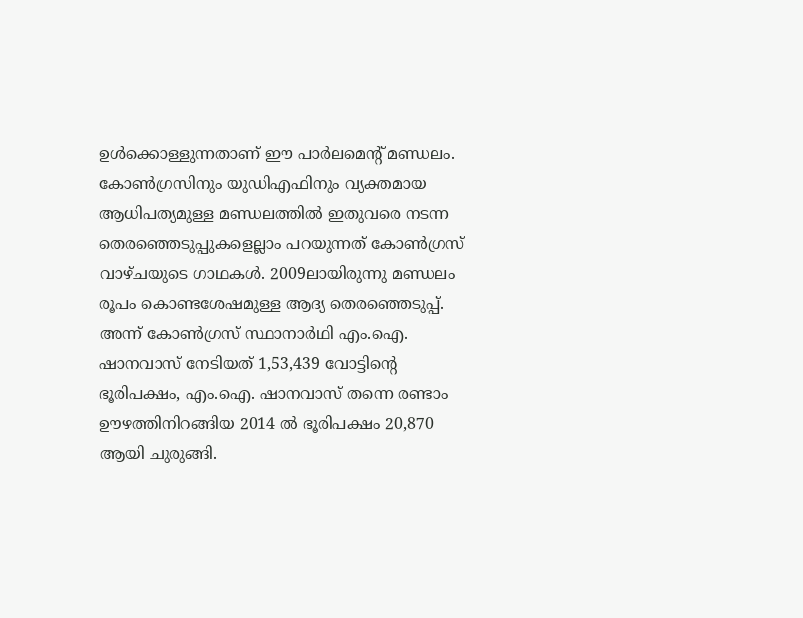ഉള്‍ക്കൊള്ളുന്നതാണ് ഈ പാര്‍ലമെന്റ് മണ്ഡലം. കോണ്‍ഗ്രസിനും യുഡിഎഫിനും വ്യക്തമായ ആധിപത്യമുള്ള മണ്ഡലത്തില്‍ ഇതുവരെ നടന്ന തെരഞ്ഞെടുപ്പുകളെല്ലാം പറയുന്നത് കോണ്‍ഗ്രസ് വാഴ്ചയുടെ ഗാഥകള്‍. 2009ലായിരുന്നു മണ്ഡലം രൂപം കൊണ്ടശേഷമുള്ള ആദ്യ തെരഞ്ഞെടുപ്പ്. അന്ന് കോണ്‍ഗ്രസ് സ്ഥാനാര്‍ഥി എം.ഐ. ഷാനവാസ് നേടിയത് 1,53,439 വോട്ടിന്റെ ഭൂരിപക്ഷം, എം.ഐ. ഷാനവാസ് തന്നെ രണ്ടാം ഊഴത്തിനിറങ്ങിയ 2014 ല്‍ ഭൂരിപക്ഷം 20,870 ആയി ചുരുങ്ങി.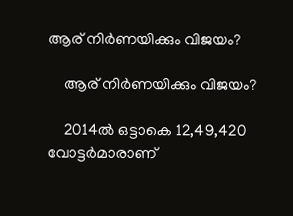ആര് നിർണയിക്കും വിജയം?

    ആര് നിർണയിക്കും വിജയം?

    2014ല്‍ ഒട്ടാകെ 12,49,420 വോട്ടര്‍മാരാണ്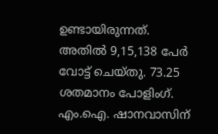ഉണ്ടായിരുന്നത്. അതില്‍ 9,15,138 പേര്‍ വോട്ട് ചെയ്തു. 73.25 ശതമാനം പോളിംഗ്. എം.ഐ. ഷാനവാസിന്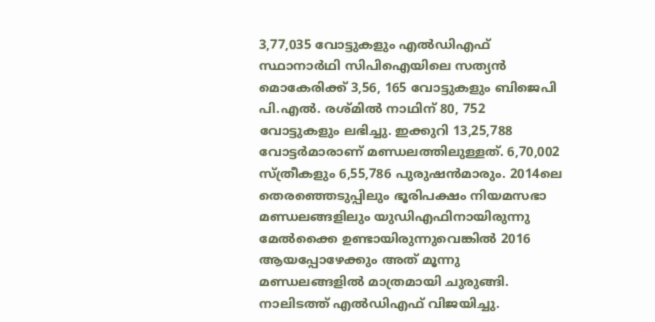3,77,035 വോട്ടുകളും എല്‍ഡിഎഫ് സ്ഥാനാര്‍ഥി സിപിഐയിലെ സത്യന്‍ മൊകേരിക്ക് 3,56, 165 വോട്ടുകളും ബിജെപി പി.എല്‍. രശ്മില്‍ നാഥിന് 80, 752 വോട്ടുകളും ലഭിച്ചു. ഇക്കുറി 13,25,788 വോട്ടര്‍മാരാണ് മണ്ഡലത്തിലുള്ളത്. 6,70,002 സ്ത്രീകളും 6,55,786 പുരുഷന്‍മാരും. 2014ലെ തെരഞ്ഞെടുപ്പിലും ഭൂരിപക്ഷം നിയമസഭാ മണ്ഡലങ്ങളിലും യുഡിഎഫിനായിരുന്നു മേല്‍ക്കൈ ഉണ്ടായിരുന്നുവെങ്കില്‍ 2016 ആയപ്പോഴേക്കും അത് മൂന്നു മണ്ഡലങ്ങളില്‍ മാത്രമായി ചുരുങ്ങി. നാലിടത്ത് എല്‍ഡിഎഫ് വിജയിച്ചു.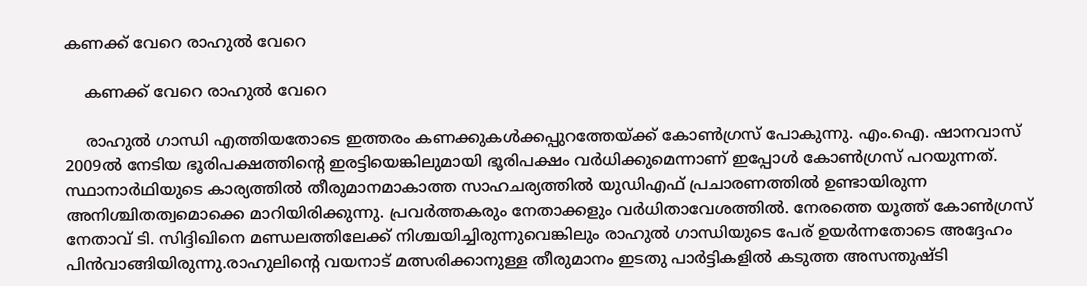കണക്ക് വേറെ രാഹുൽ വേറെ

    കണക്ക് വേറെ രാഹുൽ വേറെ

    രാഹുല്‍ ഗാന്ധി എത്തിയതോടെ ഇത്തരം കണക്കുകള്‍ക്കപ്പുറത്തേയ്ക്ക് കോണ്‍ഗ്രസ് പോകുന്നു. എം.ഐ. ഷാനവാസ് 2009ല്‍ നേടിയ ഭൂരിപക്ഷത്തിന്റെ ഇരട്ടിയെങ്കിലുമായി ഭൂരിപക്ഷം വര്‍ധിക്കുമെന്നാണ് ഇപ്പോള്‍ കോണ്‍ഗ്രസ് പറയുന്നത്. സ്ഥാനാര്‍ഥിയുടെ കാര്യത്തില്‍ തീരുമാനമാകാത്ത സാഹചര്യത്തില്‍ യുഡിഎഫ് പ്രചാരണത്തില്‍ ഉണ്ടായിരുന്ന അനിശ്ചിതത്വമൊക്കെ മാറിയിരിക്കുന്നു. പ്രവര്‍ത്തകരും നേതാക്കളും വര്‍ധിതാവേശത്തില്‍. നേരത്തെ യൂത്ത് കോണ്‍ഗ്രസ് നേതാവ് ടി. സിദ്ദിഖിനെ മണ്ഡലത്തിലേക്ക് നിശ്ചയിച്ചിരുന്നുവെങ്കിലും രാഹുല്‍ ഗാന്ധിയുടെ പേര് ഉയര്‍ന്നതോടെ അദ്ദേഹം പിന്‍വാങ്ങിയിരുന്നു.രാഹുലിന്റെ വയനാട് മത്സരിക്കാനുള്ള തീരുമാനം ഇടതു പാര്‍ട്ടികളില്‍ കടുത്ത അസന്തുഷ്ടി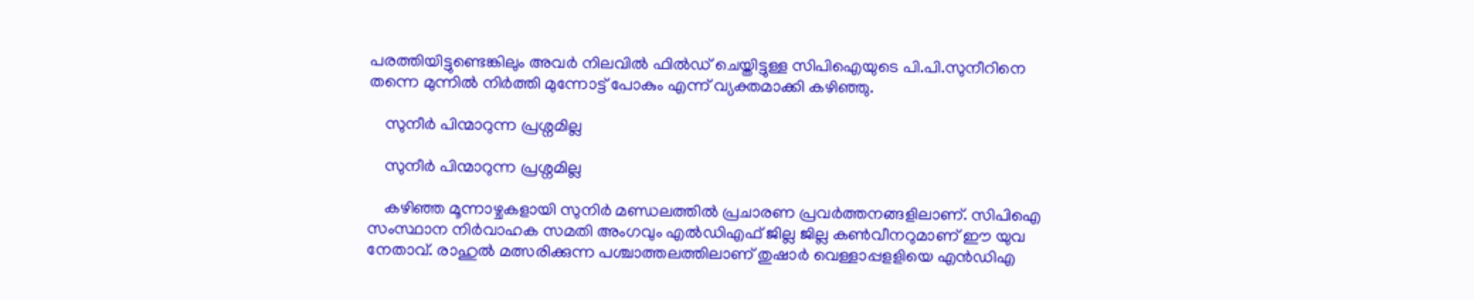പരത്തിയിട്ടുണ്ടെങ്കിലും അവര്‍ നിലവില്‍ ഫില്‍ഡ് ചെയ്തിട്ടുള്ള സിപിഐയുടെ പി.പി.സുനീറിനെ തന്നെ മുന്നില്‍ നിര്‍ത്തി മുന്നോട്ട് പോകും എന്ന് വ്യക്തമാക്കി കഴിഞ്ഞു.

    സുനീർ പിന്മാറുന്ന പ്രശ്നമില്ല

    സുനീർ പിന്മാറുന്ന പ്രശ്നമില്ല

    കഴിഞ്ഞ മൂന്നാഴ്ചകളായി സുനിര്‍ മണ്ഡലത്തില്‍ പ്രചാരണ പ്രവര്‍ത്തനങ്ങളിലാണ്. സിപിഐ സംസ്ഥാന നിര്‍വാഹക സമതി അംഗവും എല്‍ഡിഎഫ് ജില്ല ജില്ല കണ്‍വീനറുമാണ് ഈ യുവ നേതാവ്. രാഹുല്‍ മത്സരിക്കുന്ന പശ്ചാത്തലത്തിലാണ് തുഷാര്‍ വെള്ളാപ്പളളിയെ എന്‍ഡിഎ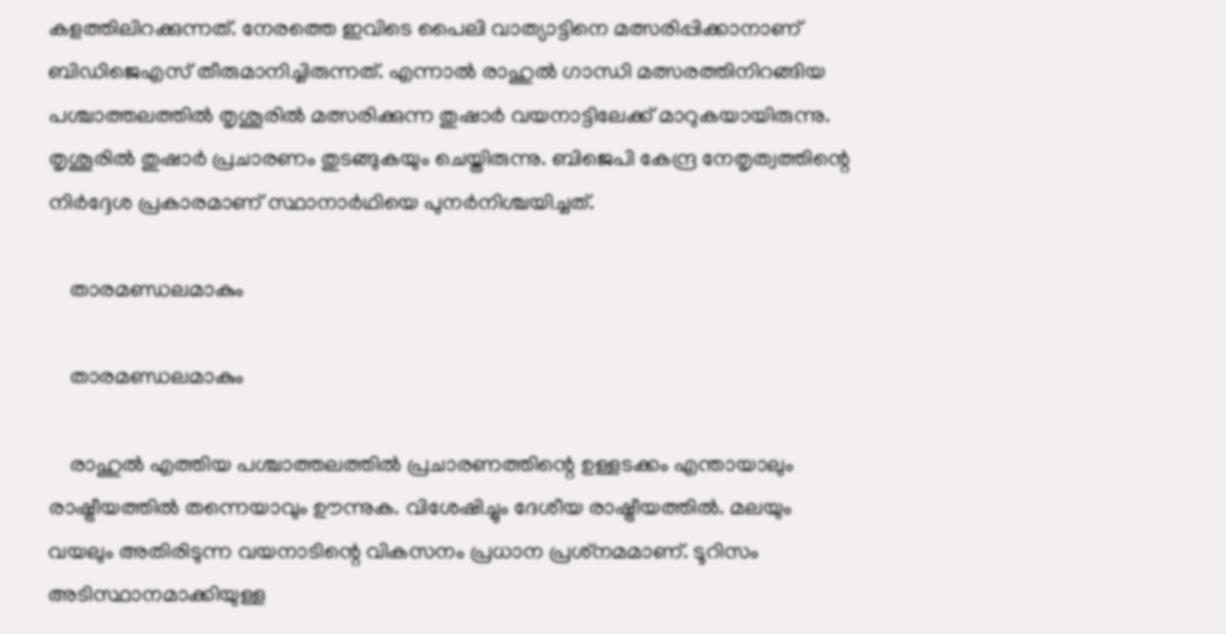കളത്തിലിറക്കുന്നത്. നേരത്തെ ഇവിടെ പൈലി വാത്യാട്ടിനെ മത്സരിപ്പിക്കാനാണ് ബിഡിജെഎസ് തീരുമാനിച്ചിരുന്നത്. എന്നാല്‍ രാഹുല്‍ ഗാന്ധി മത്സരത്തിനിറങ്ങിയ പശ്ചാത്തലത്തില്‍ തൃശൂരില്‍ മത്സരിക്കുന്ന തുഷാര്‍ വയനാട്ടിലേക്ക് മാറുകയായിരുന്നു. തൃശൂരില്‍ തുഷാര്‍ പ്രചാരണം തുടങ്ങുകയും ചെയ്തിരുന്നു. ബിജെപി കേന്ദ്ര നേതൃത്വത്തിന്റെ നിര്‍ദ്ദേശ പ്രകാരമാണ് സ്ഥാനാര്‍ഥിയെ പുനര്‍നിശ്ചയിച്ചത്.

    താരമണ്ഡലമാകും

    താരമണ്ഡലമാകും

    രാഹുല്‍ എത്തിയ പശ്ചാത്തലത്തില്‍ പ്രചാരണത്തിന്റെ ഉള്ളടക്കം എന്തായാലും രാഷ്ട്രീയത്തില്‍ തന്നെയാവും ഊന്നുക. വിശേഷിച്ചും ദേശീയ രാഷ്ട്രീയത്തില്‍. മലയും വയലും അതിരിടുന്ന വയനാടിന്റെ വികസനം പ്രധാന പ്രശ്‌നമമാണ്. ടൂറിസം അടിസ്ഥാനമാക്കിയുള്ള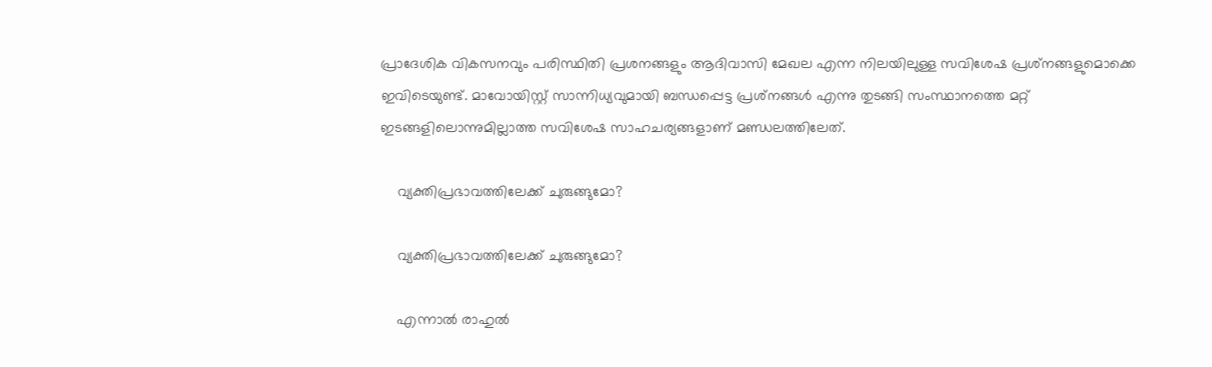പ്രാദേശിക വികസനവും പരിസ്ഥിതി പ്രശനങ്ങളും ആദിവാസി മേഖല എന്ന നിലയിലുള്ള സവിശേഷ പ്രശ്‌നങ്ങളുമൊക്കെ ഇവിടെയുണ്ട്. മാവോയിസ്റ്റ് സാന്നിധ്യവുമായി ബന്ധപ്പെട്ട പ്രശ്‌നങ്ങള്‍ എന്നു തുടങ്ങി സംസ്ഥാനത്തെ മറ്റ് ഇടങ്ങളിലൊന്നുമില്ലാത്ത സവിശേഷ സാഹചര്യങ്ങളാണ് മണ്ഡലത്തിലേത്.

    വ്യക്തിപ്രഭാവത്തിലേക്ക് ചുരുങ്ങുമോ?

    വ്യക്തിപ്രഭാവത്തിലേക്ക് ചുരുങ്ങുമോ?

    എന്നാല്‍ രാഹുല്‍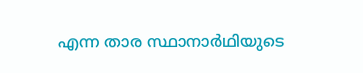എന്ന താര സ്ഥാനാര്‍ഥിയുടെ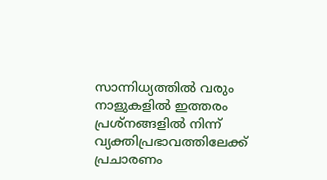സാന്നിധ്യത്തില്‍ വരും നാളുകളില്‍ ഇത്തരം പ്രശ്‌നങ്ങളില്‍ നിന്ന് വ്യക്തിപ്രഭാവത്തിലേക്ക് പ്രചാരണം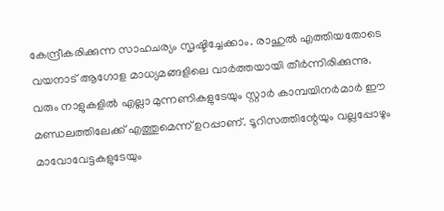കേന്ദ്രീകരിക്കുന്ന സാഹചര്യം സൃഷ്ടിച്ചേക്കാം. രാഹുല്‍ എത്തിയതോടെ വയനാട് ആഗോള മാധ്യമങ്ങളിലെ വാര്‍ത്തയായി തീര്‍ന്നിരിക്കുന്നു. വരും നാളുകളില്‍ എല്ലാ മുന്നണികളുടേയും സ്റ്റാര്‍ കാമ്പയിനര്‍മാര്‍ ഈ മണ്ഡലത്തിലേക്ക് എത്തുമെന്ന് ഉറപ്പാണ്. ടൂറിസത്തിന്റേയും വല്ലപ്പോഴും മാവോവേട്ടകളുടേയും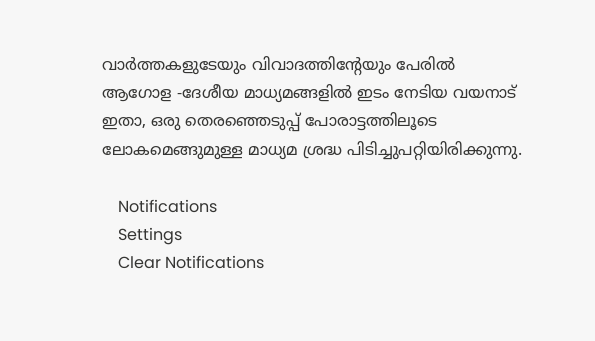വാര്‍ത്തകളുടേയും വിവാദത്തിന്റേയും പേരില്‍ ആഗോള -ദേശീയ മാധ്യമങ്ങളില്‍ ഇടം നേടിയ വയനാട് ഇതാ, ഒരു തെരഞ്ഞെടുപ്പ് പോരാട്ടത്തിലൂടെ ലോകമെങ്ങുമുള്ള മാധ്യമ ശ്രദ്ധ പിടിച്ചുപറ്റിയിരിക്കുന്നു.

    Notifications
    Settings
    Clear Notifications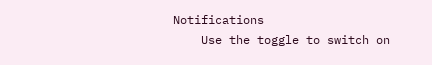Notifications
    Use the toggle to switch on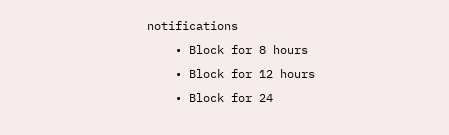notifications
    • Block for 8 hours
    • Block for 12 hours
    • Block for 24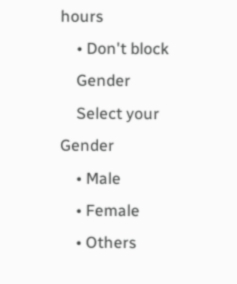hours
    • Don't block
    Gender
    Select your Gender
    • Male
    • Female
    • Others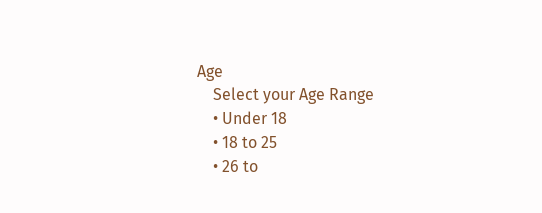Age
    Select your Age Range
    • Under 18
    • 18 to 25
    • 26 to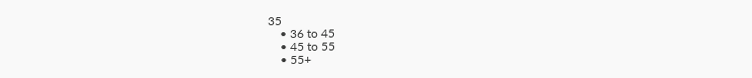35
    • 36 to 45
    • 45 to 55
    • 55+